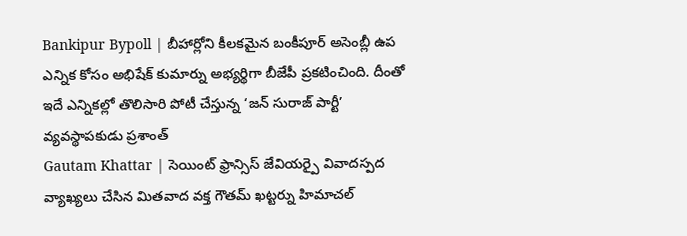Bankipur Bypoll | బీహార్లోని కీలకమైన బంకీపూర్ అసెంబ్లీ ఉప ఎన్నిక కోసం అభిషేక్ కుమార్ను అభ్యర్థిగా బీజేపీ ప్రకటించింది. దీంతో ఇదే ఎన్నికల్లో తొలిసారి పోటీ చేస్తున్న ‘జన్ సురాజ్ పార్టీ’ వ్యవస్థాపకుడు ప్రశాంత్
Gautam Khattar | సెయింట్ ఫ్రాన్సిస్ జేవియర్పై వివాదస్పద వ్యాఖ్యలు చేసిన మితవాద వక్త గౌతమ్ ఖట్టర్ను హిమాచల్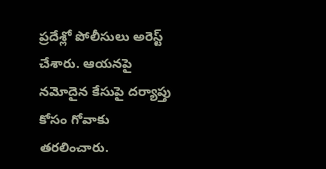ప్రదేశ్లో పోలీసులు అరెస్ట్ చేశారు. ఆయనపై నమోదైన కేసుపై దర్యాప్తు కోసం గోవాకు తరలించారు.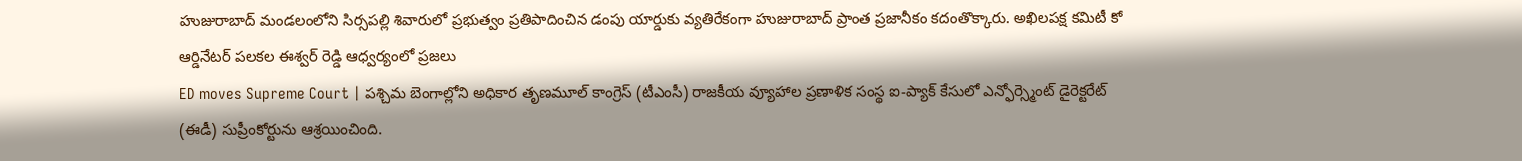హుజురాబాద్ మండలంలోని సిర్సపల్లి శివారులో ప్రభుత్వం ప్రతిపాదించిన డంపు యార్డుకు వ్యతిరేకంగా హుజురాబాద్ ప్రాంత ప్రజానీకం కదంతొక్కారు. అఖిలపక్ష కమిటీ కో ఆర్డినేటర్ పలకల ఈశ్వర్ రెడ్డి ఆధ్వర్యంలో ప్రజలు
ED moves Supreme Court | పశ్చిమ బెంగాల్లోని అధికార తృణమూల్ కాంగ్రెస్ (టీఎంసీ) రాజకీయ వ్యూహాల ప్రణాళిక సంస్థ ఐ-ప్యాక్ కేసులో ఎన్ఫోర్స్మెంట్ డైరెక్టరేట్ (ఈడీ) సుప్రీంకోర్టును ఆశ్రయించింది.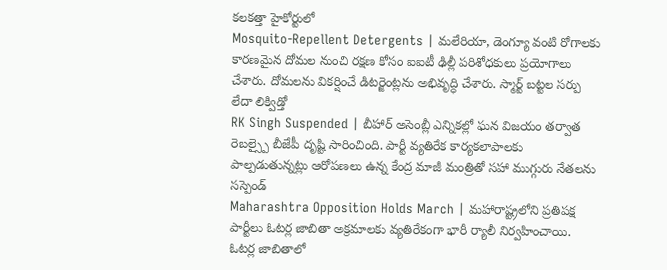కలకత్తా హైకోర్టులో
Mosquito-Repellent Detergents | మలేరియా, డెంగ్యూ వంటి రోగాలకు కారణమైన దోమల నుంచి రక్షణ కోసం ఐఐటీ ఢిల్లీ పరిశోధకులు ప్రయోగాలు చేశారు. దోమలను వికర్షించే డిటర్జెంట్లను అభివృద్ధి చేశారు. స్మార్ట్ బట్టల సర్పు లేదా లిక్విడ్తో
RK Singh Suspended | బీహార్ అసెంబ్లీ ఎన్నికల్లో ఘన విజయం తర్వాత రెబల్స్పై బీజేపీ దృష్టి సారించింది. పార్టీ వ్యతిరేక కార్యకలాపాలకు పాల్పడుతున్నట్లు ఆరోపణలు ఉన్న కేంద్ర మాజీ మంత్రితో సహా ముగ్గురు నేతలను సస్పెండ్
Maharashtra Opposition Holds March | మహారాష్ట్రలోని ప్రతిపక్ష పార్టీలు ఓటర్ల జాబితా అక్రమాలకు వ్యతిరేకంగా భారీ ర్యాలీ నిర్వహించాయి. ఓటర్ల జాబితాలో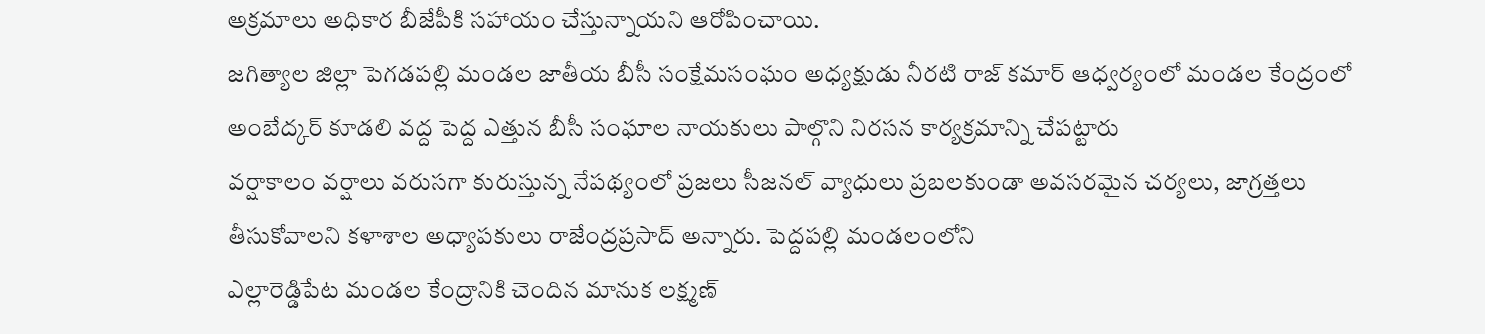అక్రమాలు అధికార బీజేపీకి సహాయం చేస్తున్నాయని ఆరోపించాయి.
జగిత్యాల జిల్లా పెగడపల్లి మండల జాతీయ బీసీ సంక్షేమసంఘం అధ్యక్షుడు నీరటి రాజ్ కమార్ ఆధ్వర్యంలో మండల కేంద్రంలో అంబేద్కర్ కూడలి వద్ద పెద్ద ఎత్తున బీసీ సంఘాల నాయకులు పాల్గొని నిరసన కార్యక్రమాన్ని చేపట్టారు
వర్షాకాలం వర్షాలు వరుసగా కురుస్తున్న నేపథ్యంలో ప్రజలు సీజనల్ వ్యాధులు ప్రబలకుండా అవసరమైన చర్యలు, జాగ్రత్తలు తీసుకోవాలని కళాశాల అధ్యాపకులు రాజేంద్రప్రసాద్ అన్నారు. పెద్దపల్లి మండలంలోని
ఎల్లారెడ్డిపేట మండల కేంద్రానికి చెందిన మానుక లక్ష్మణ్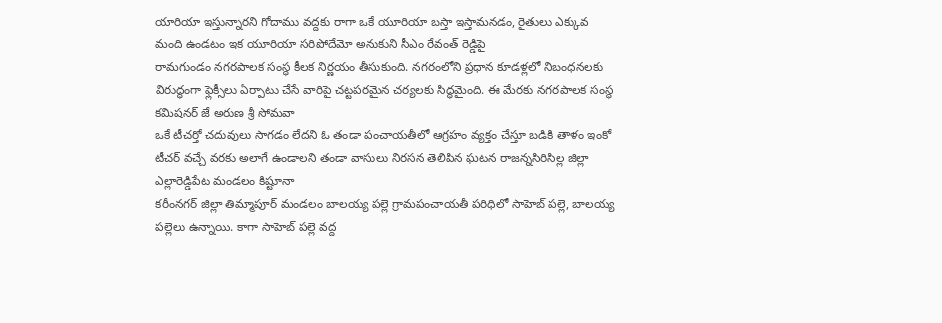యారియా ఇస్తున్నారని గోదాము వద్దకు రాగా ఒకే యూరియా బస్తా ఇస్తామనడం, రైతులు ఎక్కువ మంది ఉండటం ఇక యూరియా సరిపోదేమో అనుకుని సీఎం రేవంత్ రెడ్డిపై
రామగుండం నగరపాలక సంస్థ కీలక నిర్ణయం తీసుకుంది. నగరంలోని ప్రధాన కూడళ్లలో నిబంధనలకు విరుద్ధంగా ఫ్లెక్సీలు ఏర్పాటు చేసే వారిపై చట్టపరమైన చర్యలకు సిద్ధమైంది. ఈ మేరకు నగరపాలక సంస్థ కమిషనర్ జే అరుణ శ్రీ సోమవా
ఒకే టీచర్తో చదువులు సాగడం లేదని ఓ తండా పంచాయతీలో ఆగ్రహం వ్యక్తం చేస్తూ బడికి తాళం ఇంకో టీచర్ వచ్చే వరకు అలాగే ఉండాలని తండా వాసులు నిరసన తెలిపిన ఘటన రాజన్నసిరిసిల్ల జిల్లా ఎల్లారెడ్డిపేట మండలం కిష్టూనా
కరీంనగర్ జిల్లా తిమ్మాపూర్ మండలం బాలయ్య పల్లె గ్రామపంచాయతీ పరిధిలో సాహెబ్ పల్లె, బాలయ్య పల్లెలు ఉన్నాయి. కాగా సాహెబ్ పల్లె వద్ద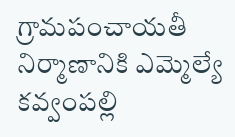గ్రామపంచాయతీ నిర్మాణానికి ఎమ్మెల్యే కవ్వంపల్లి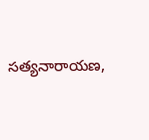సత్యనారాయణ,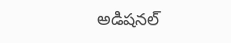అడిషనల్